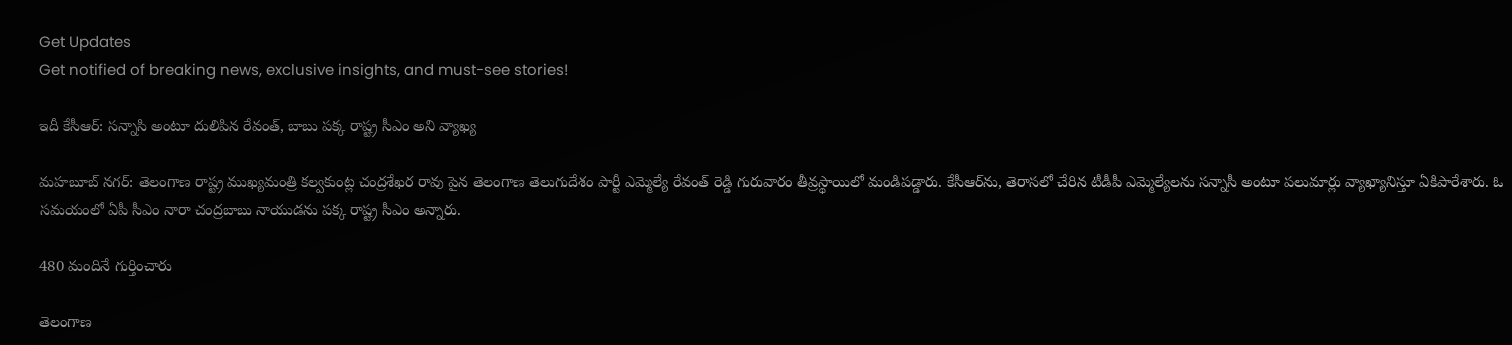Get Updates
Get notified of breaking news, exclusive insights, and must-see stories!

ఇదీ కేసీఆర్: సన్నాసి అంటూ దులిపిన రేవంత్, బాబు పక్క రాష్ట్ర సీఎం అని వ్యాఖ్య

మహబూబ్ నగర్: తెలంగాణ రాష్ట్ర ముఖ్యమంత్రి కల్వకుంట్ల చంద్రశేఖర రావు పైన తెలంగాణ తెలుగుదేశం పార్టీ ఎమ్మెల్యే రేవంత్ రెడ్డి గురువారం తీవ్రస్థాయిలో మండిపడ్డారు. కేసీఆర్‌ను, తెరాసలో చేరిన టీడీపీ ఎమ్మెల్యేలను సన్నాసీ అంటూ పలుమార్లు వ్యాఖ్యానిస్తూ ఏకిపారేశారు. ఓ సమయంలో ఏపీ సీఎం నారా చంద్రబాబు నాయుడను పక్క రాష్ట్ర సీఎం అన్నారు.

480 మందినే గుర్తించారు

తెలంగాణ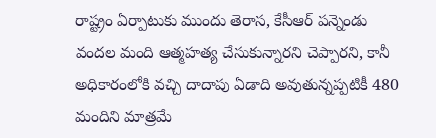రాష్ట్రం ఏర్పాటుకు ముందు తెరాస, కేసీఆర్ పన్నెండు వందల మంది ఆత్మహత్య చేసుకున్నారని చెప్పారని, కానీ అధికారంలోకి వచ్చి దాదాపు ఏడాది అవుతున్నప్పటికీ 480 మందిని మాత్రమే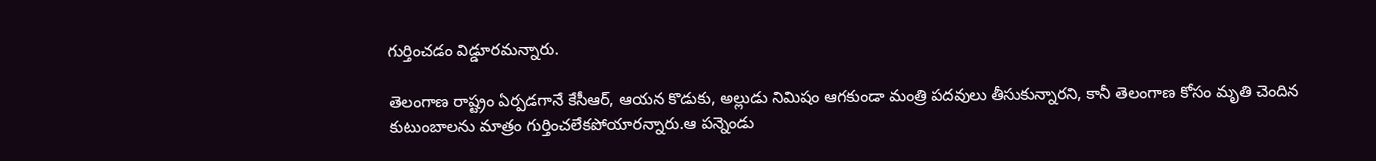గుర్తించడం విడ్డూరమన్నారు.

తెలంగాణ రాష్ట్రం ఏర్పడగానే కేసీఆర్, ఆయన కొడుకు, అల్లుడు నిమిషం ఆగకుండా మంత్రి పదవులు తీసుకున్నారని, కానీ తెలంగాణ కోసం మృతి చెందిన కుటుంబాలను మాత్రం గుర్తించలేకపోయారన్నారు.ఆ పన్నెండు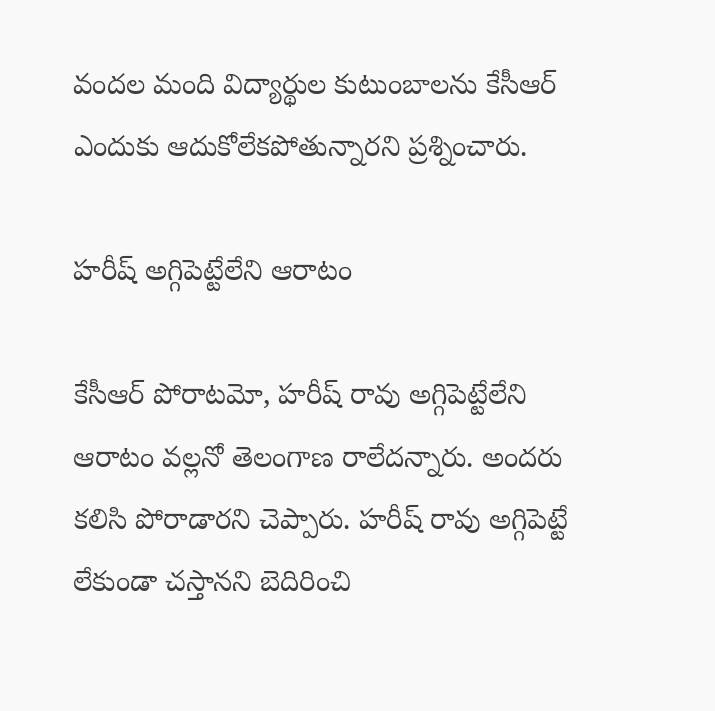వందల మంది విద్యార్థుల కుటుంబాలను కేసీఆర్ ఎందుకు ఆదుకోలేకపోతున్నారని ప్రశ్నించారు.

హరీష్ అగ్గిపెట్టేలేని ఆరాటం

కేసీఆర్ పోరాటమో, హరీష్ రావు అగ్గిపెట్టేలేని ఆరాటం వల్లనో తెలంగాణ రాలేదన్నారు. అందరు కలిసి పోరాడారని చెప్పారు. హరీష్ రావు అగ్గిపెట్టే లేకుండా చస్తానని బెదిరించి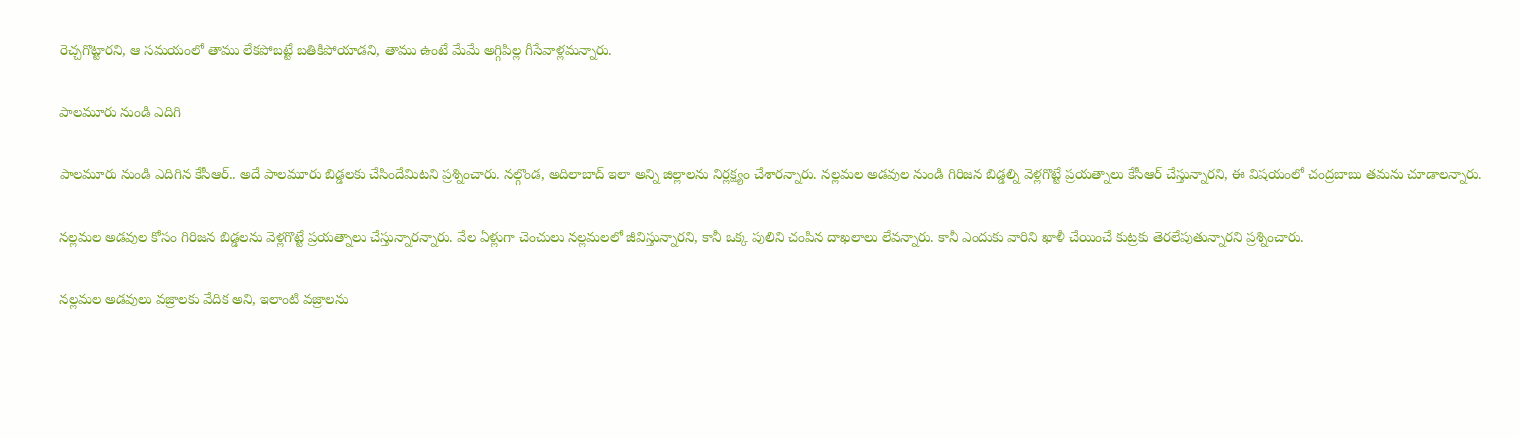రెచ్చగొట్టారని, ఆ సమయంలో తాము లేకపోబట్టే బతికిపోయాడని, తాము ఉంటే మేమే అగ్గిపిల్ల గీసేవాళ్లమన్నారు.

పాలమూరు నుండి ఎదిగి

పాలమూరు నుండి ఎదిగిన కేసీఆర్.. అదే పాలమూరు బిడ్డలకు చేసిందేమిటని ప్రశ్నించారు. నల్గొండ, అదిలాబాద్ ఇలా అన్ని జిల్లాలను నిర్లక్ష్యం చేశారన్నారు. నల్లమల అడవుల నుండి గిరిజన బిడ్డల్ని వెళ్లగొట్టే ప్రయత్నాలు కేసీఆర్ చేస్తున్నారని, ఈ విషయంలో చంద్రబాబు తమను చూడాలన్నారు.

నల్లమల అడవుల కోసం గిరిజన బిడ్డలను వెళ్లగొట్టే ప్రయత్నాలు చేస్తున్నారన్నారు. వేల ఏళ్లుగా చెంచులు నల్లమలలో జీవిస్తున్నారని, కానీ ఒక్క పులిని చంపిన దాఖలాలు లేవన్నారు. కానీ ఎందుకు వారిని ఖాళీ చేయించే కుట్రకు తెరలేపుతున్నారని ప్రశ్నించారు.

నల్లమల అడవులు వజ్రాలకు వేదిక అని, ఇలాంటి వజ్రాలను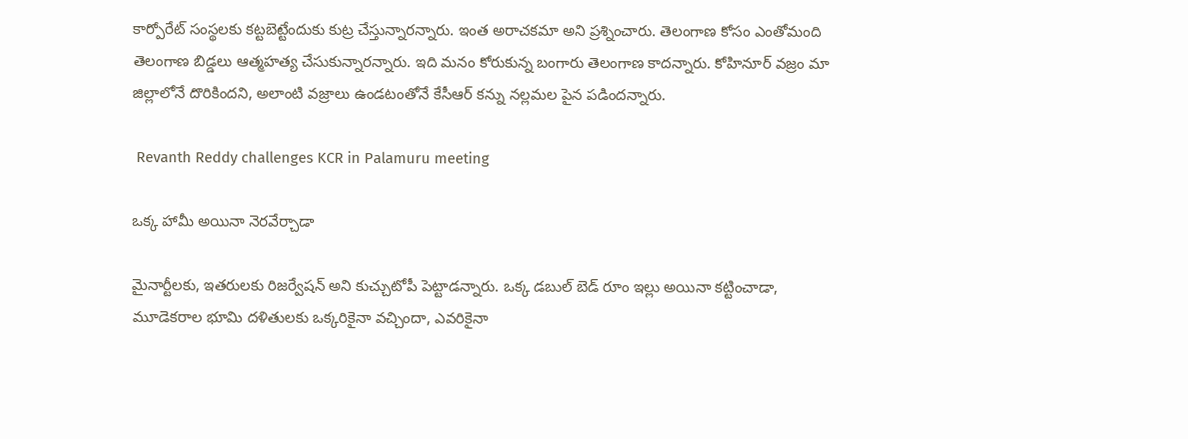కార్పోరేట్ సంస్థలకు కట్టబెట్టేందుకు కుట్ర చేస్తున్నారన్నారు. ఇంత అరాచకమా అని ప్రశ్నించారు. తెలంగాణ కోసం ఎంతోమంది తెలంగాణ బిడ్డలు ఆత్మహత్య చేసుకున్నారన్నారు. ఇది మనం కోరుకున్న బంగారు తెలంగాణ కాదన్నారు. కోహినూర్ వజ్రం మా జిల్లాలోనే దొరికిందని, అలాంటి వజ్రాలు ఉండటంతోనే కేసీఆర్ కన్ను నల్లమల పైన పడిందన్నారు.

 Revanth Reddy challenges KCR in Palamuru meeting

ఒక్క హామీ అయినా నెరవేర్చాడా

మైనార్టీలకు, ఇతరులకు రిజర్వేషన్ అని కుచ్చుటోపీ పెట్టాడన్నారు. ఒక్క డబుల్ బెడ్ రూం ఇల్లు అయినా కట్టించాడా, మూడెకరాల భూమి దళితులకు ఒక్కరికైనా వచ్చిందా, ఎవరికైనా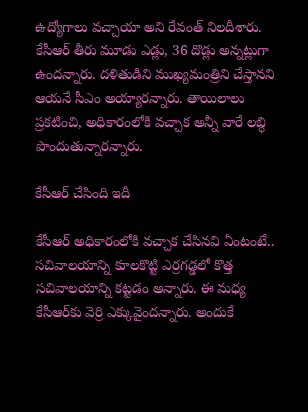ఉద్యోగాలు వచ్చాయా అని రేవంత్ నిలదీశారు. కేసీఆర్ తీరు మూడు ఎడ్లు, 36 దొడ్లు అన్నట్లుగా ఉందన్నారు. దళితుడిని ముఖ్యమంత్రిని చేస్తానని ఆయనే సీఎం అయ్యారన్నారు. తాయిలాలు ప్రకటించి, అధికారంలోకి వచ్చాక అన్నీ వారే లబ్ధి పొందుతున్నారన్నారు.

కేసీఆర్ చేసింది ఇదీ

కేసీఆర్ అధికారంలోకి వచ్చాక చేసినవి ఏంటంటే.. సచివాలయాన్ని కూలకొట్టి ఎర్రగడ్డలో కొత్త సచివాలయాన్ని కట్టడం అన్నారు. ఈ మధ్య కేసీఆర్‌కు వెర్రి ఎక్కువైందన్నారు. అందుకే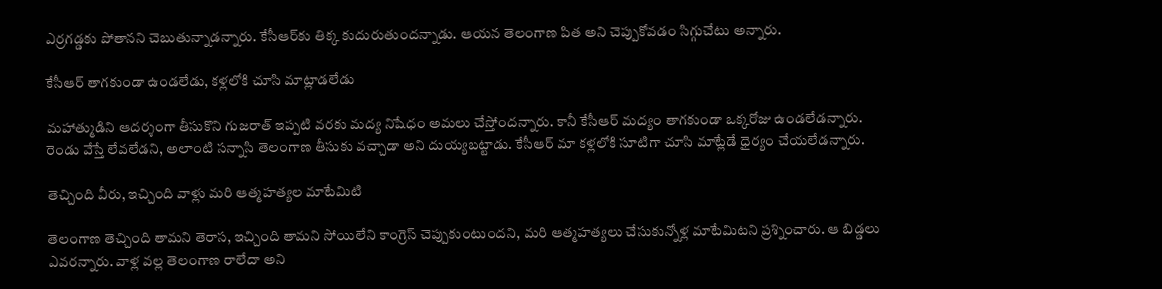ఎర్రగడ్డకు పోతానని చెబుతున్నాడన్నారు. కేసీఆర్‌కు తిక్క కుదురుతుందన్నాడు. ఆయన తెలంగాణ పిత అని చెప్పుకోవడం సిగ్గుచేటు అన్నారు.

కేసీఆర్ తాగకుండా ఉండలేడు, కళ్లలోకి చూసి మాట్లాడలేడు

మహాత్ముడిని ఆదర్శంగా తీసుకొని గుజరాత్ ఇప్పటి వరకు మద్య నిషేధం అమలు చేస్తోందన్నారు. కానీ కేసీఆర్ మద్యం తాగకుండా ఒక్కరోజు ఉండలేడన్నారు. రెండు వేస్తే లేవలేడని, అలాంటి సన్నాసి తెలంగాణ తీసుకు వచ్చాడా అని దుయ్యబట్టాడు. కేసీఆర్ మా కళ్లలోకి సూటిగా చూసి మాట్లేడే ధైర్యం చేయలేడన్నారు.

తెచ్చింది వీరు, ఇచ్చింది వాళ్లు మరి ఆత్మహత్యల మాటేమిటి

తెలంగాణ తెచ్చింది తామని తెరాస, ఇచ్చింది తామని సోయిలేని కాంగ్రెస్ చెప్పుకుంటుందని, మరి ఆత్మహత్యలు చేసుకున్నోళ్ల మాటేమిటని ప్రశ్నించారు. ఆ బిడ్డలు ఎవరన్నారు. వాళ్ల వల్ల తెలంగాణ రాలేదా అని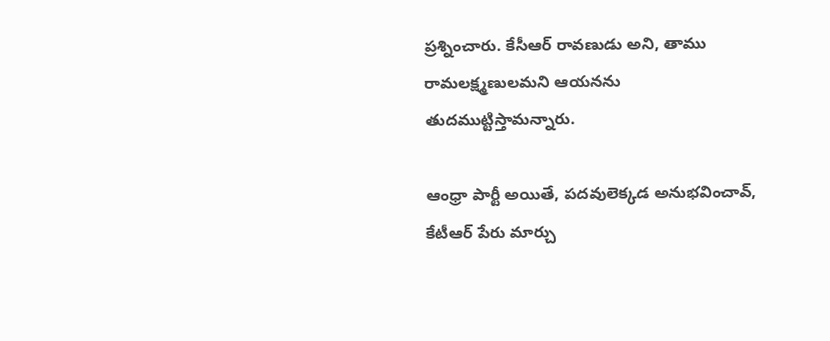ప్రశ్నించారు. కేసీఆర్ రావణుడు అని, తాము రామలక్ష్మణులమని ఆయనను తుదముట్టిస్తామన్నారు.

ఆంధ్రా పార్టీ అయితే, పదవులెక్కడ అనుభవించావ్, కేటీఆర్ పేరు మార్చు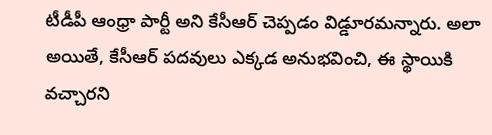టీడీపీ ఆంధ్రా పార్టీ అని కేసీఆర్ చెప్పడం విడ్డూరమన్నారు. అలా అయితే, కేసీఆర్ పదవులు ఎక్కడ అనుభవించి, ఈ స్థాయికి వచ్చారని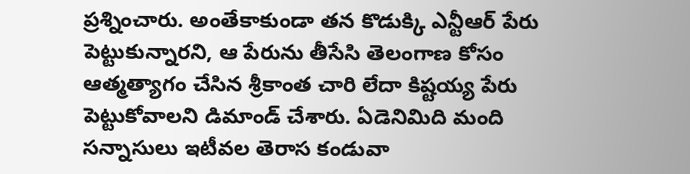ప్రశ్నించారు. అంతేకాకుండా తన కొడుక్కి ఎన్టీఆర్ పేరు పెట్టుకున్నారని, ఆ పేరును తీసేసి తెలంగాణ కోసం ఆత్మత్యాగం చేసిన శ్రీకాంత చారి లేదా కిష్టయ్య పేరు పెట్టుకోవాలని డిమాండ్ చేశారు. ఏడెనిమిది మంది సన్నాసులు ఇటీవల తెరాస కండువా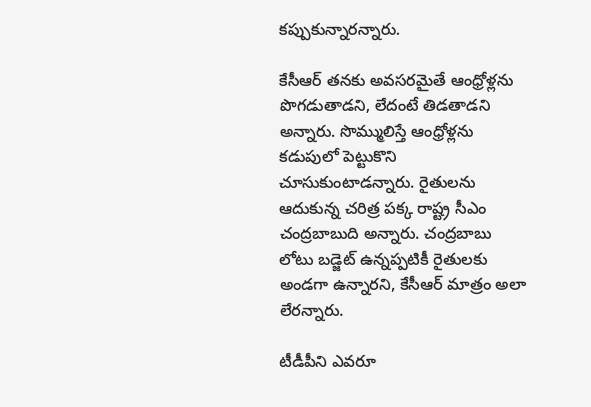కప్పుకున్నారన్నారు.

కేసీఆర్ తనకు అవసరమైతే ఆంధ్రోళ్లను పొగడుతాడని, లేదంటే తిడతాడని అన్నారు. సొమ్ములిస్తే ఆంధ్రోళ్లను కడుపులో పెట్టుకొని చూసుకుంటాడన్నారు. రైతులను ఆదుకున్న చరిత్ర పక్క రాష్ట్ర సీఎం చంద్రబాబుది అన్నారు. చంద్రబాబు లోటు బడ్జెట్ ఉన్నప్పటికీ రైతులకు అండగా ఉన్నారని, కేసీఆర్ మాత్రం అలా లేరన్నారు.

టీడీపీని ఎవరూ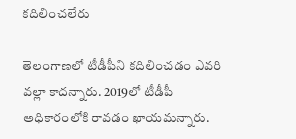కదిలించలేరు

తెలంగాణలో టీడీపీని కదిలించడం ఎవరి వల్లా కాదన్నారు. 2019లో టీడీపీ అధికారంలోకి రావడం ఖాయమన్నారు.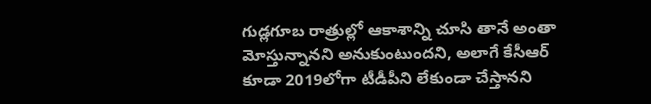గుడ్లగూబ రాత్రుల్లో ఆకాశాన్ని చూసి తానే అంతా మోస్తున్నానని అనుకుంటుందని, అలాగే కేసీఆర్ కూడా 2019లోగా టీడీపీని లేకుండా చేస్తానని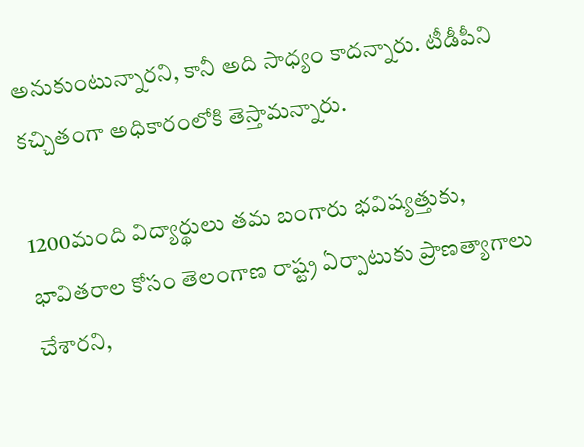అనుకుంటున్నారని, కానీ అది సాధ్యం కాదన్నారు. టీడీపీని కచ్చితంగా అధికారంలోకి తెస్తామన్నారు.

1200మంది విద్యార్థులు తమ బంగారు భవిష్యత్తుకు, భావితరాల కోసం తెలంగాణ రాష్ట్ర ఏర్పాటుకు ప్రాణత్యాగాలు చేశారని,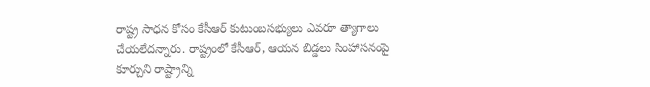రాష్ట్ర సాధన కోసం కేసీఆర్‌ కుటుంబసభ్యులు ఎవరూ త్యాగాలు చేయలేదన్నారు. రాష్ట్రంలో కేసీఆర్‌, ఆయన బిడ్డలు సింహాసనంపై కూర్చుని రాష్ట్రాన్ని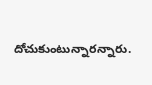దోచుకుంటున్నారన్నారు.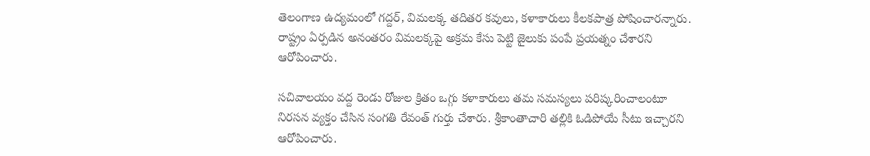తెలంగాణ ఉద్యమంలో గద్దర్‌, విమలక్క తదితర కవులు, కళాకారులు కీలకపాత్ర పోషించారన్నారు. రాష్ట్రం ఏర్పడిన అనంతరం విమలక్కపై అక్రమ కేసు పెట్టి జైలుకు పంపే ప్రయత్నం చేశారని ఆరోపించారు.

సచివాలయం వద్ద రెండు రోజుల క్రితం ఒగ్గు కళాకారులు తమ సమస్యలు పరిష్కరించాలంటూ నిరసన వ్యక్తం చేసిన సంగతి రేవంత్‌ గుర్తు చేశారు. శ్రీకాంతాచారి తల్లికి ఓడిపోయే సీటు ఇచ్చారని ఆరోపించారు.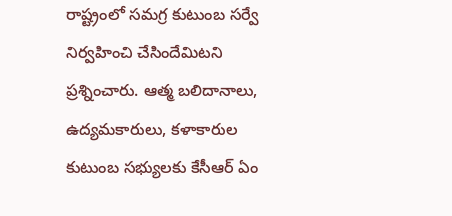రాష్ట్రంలో సమగ్ర కుటుంబ సర్వే నిర్వహించి చేసిందేమిటని ప్రశ్నించారు. ఆత్మ బలిదానాలు, ఉద్యమకారులు, కళాకారుల కుటుంబ సభ్యులకు కేసీఆర్ ఏం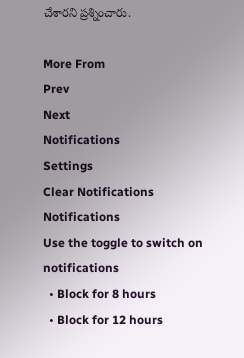చేశారని ప్రశ్నించారు.

More From
Prev
Next
Notifications
Settings
Clear Notifications
Notifications
Use the toggle to switch on notifications
  • Block for 8 hours
  • Block for 12 hours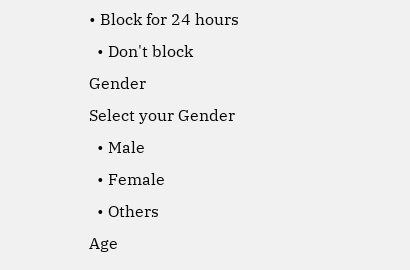• Block for 24 hours
  • Don't block
Gender
Select your Gender
  • Male
  • Female
  • Others
Age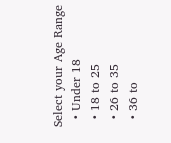Select your Age Range
  • Under 18
  • 18 to 25
  • 26 to 35
  • 36 to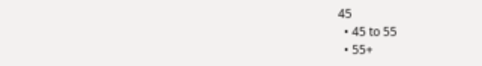45
  • 45 to 55
  • 55+